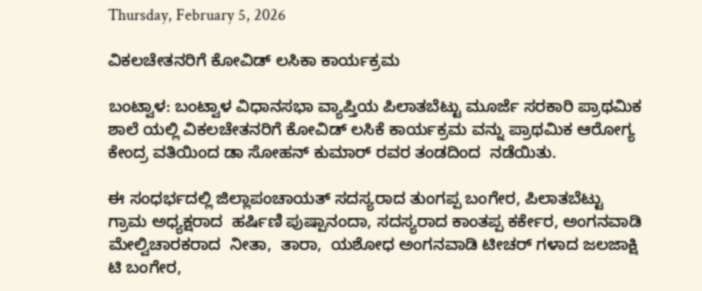Thursday, February 5, 2026

ವಿಕಲಚೇತನರಿಗೆ ಕೋವಿಡ್ ಲಸಿಕಾ ಕಾರ್ಯಕ್ರಮ

ಬಂಟ್ವಾಳ: ಬಂಟ್ವಾಳ ವಿಧಾನಸಭಾ ವ್ಯಾಪ್ತಿಯ ಪಿಲಾತಬೆಟ್ಟು ಮೂರ್ಜೆ ಸರಕಾರಿ ಪ್ರಾಥಮಿಕ ಶಾಲೆ ಯಲ್ಲಿ ವಿಕಲಚೇತನರಿಗೆ ಕೋವಿಡ್ ಲಸಿಕೆ ಕಾರ್ಯಕ್ರಮ ವನ್ನು ಪ್ರಾಥಮಿಕ ಆರೋಗ್ಯ ಕೇಂದ್ರ ವತಿಯಿಂದ ಡಾ ಸೋಹನ್ ಕುಮಾರ್ ರವರ ತಂಡದಿಂದ  ನಡೆಯಿತು.

ಈ ಸಂಧರ್ಭದಲ್ಲಿ ಜಿಲ್ಲಾಪಂಚಾಯತ್ ಸದಸ್ಯರಾದ ತುಂಗಪ್ಪ ಬಂಗೇರ, ಪಿಲಾತಬೆಟ್ಟು ಗ್ರಾಮ ಅಧ್ಯಕ್ಷರಾದ  ಹರ್ಷಿಣಿ ಪುಷ್ಪಾನಂದಾ, ಸದಸ್ಯರಾದ ಕಾಂತಪ್ಪ ಕರ್ಕೇರ, ಅಂಗನವಾಡಿ ಮೇಲ್ವಿಚಾರಕರಾದ  ನೀತಾ,  ತಾರಾ,  ಯಶೋಧ ಅಂಗನವಾಡಿ ಟೀಚರ್ ಗಳಾದ ಜಲಜಾಕ್ಷಿ ಟಿ ಬಂಗೇರ,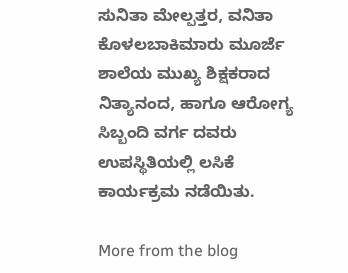ಸುನಿತಾ ಮೇಲ್ಪತ್ತರ, ವನಿತಾ ಕೊಳಲಬಾಕಿಮಾರು ಮೂರ್ಜೆ ಶಾಲೆಯ ಮುಖ್ಯ ಶಿಕ್ಷಕರಾದ ನಿತ್ಯಾನಂದ, ಹಾಗೂ ಆರೋಗ್ಯ ಸಿಬ್ಬಂದಿ ವರ್ಗ ದವರು ಉಪಸ್ಥಿತಿಯಲ್ಲಿ ಲಸಿಕೆ ಕಾರ್ಯಕ್ರಮ ನಡೆಯಿತು.

More from the blog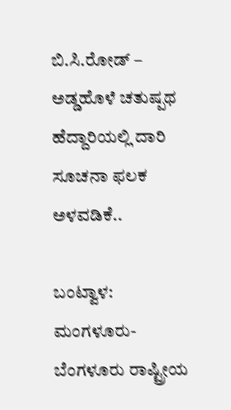ಬಿ.ಸಿ.ರೋಡ್ – ಅಡ್ಡಹೊಳೆ ಚತುಷ್ಪಥ ಹೆದ್ದಾರಿಯಲ್ಲಿ ದಾರಿ ಸೂಚನಾ ಫಲಕ ಅಳವಡಿಕೆ..

ಬಂಟ್ವಾಳ: ಮಂಗಳೂರು-ಬೆಂಗಳೂರು ರಾಷ್ಟ್ರೀಯ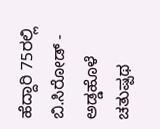ಹೆದ್ದಾರಿ 75ರಲ್ಲಿ ಬಿ.ಸಿರೋಡ್ - ಅಡ್ಡಹೊಳೆ ಚತುಷ್ಪಥ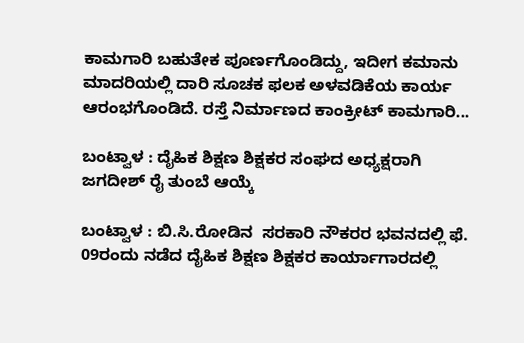ಕಾಮಗಾರಿ ಬಹುತೇಕ ಪೂರ್ಣಗೊಂಡಿದ್ದು, ಇದೀಗ ಕಮಾನು ಮಾದರಿಯಲ್ಲಿ ದಾರಿ ಸೂಚಕ ಫಲಕ ಅಳವಡಿಕೆಯ ಕಾರ್ಯ ಆರಂಭಗೊಂಡಿದೆ. ರಸ್ತೆ ನಿರ್ಮಾಣದ ಕಾಂಕ್ರೀಟ್ ಕಾಮಗಾರಿ...

ಬಂಟ್ವಾಳ : ದೈಹಿಕ ಶಿಕ್ಷಣ ಶಿಕ್ಷಕರ ಸಂಘದ ಅಧ್ಯಕ್ಷರಾಗಿ ಜಗದೀಶ್ ರೈ ತುಂಬೆ ಆಯ್ಕೆ

ಬಂಟ್ವಾಳ : ಬಿ.ಸಿ.ರೋಡಿನ  ಸರಕಾರಿ ನೌಕರರ ಭವನದಲ್ಲಿ ಫೆ. 09ರಂದು ನಡೆದ ದೈಹಿಕ ಶಿಕ್ಷಣ ಶಿಕ್ಷಕರ ಕಾರ್ಯಾಗಾರದಲ್ಲಿ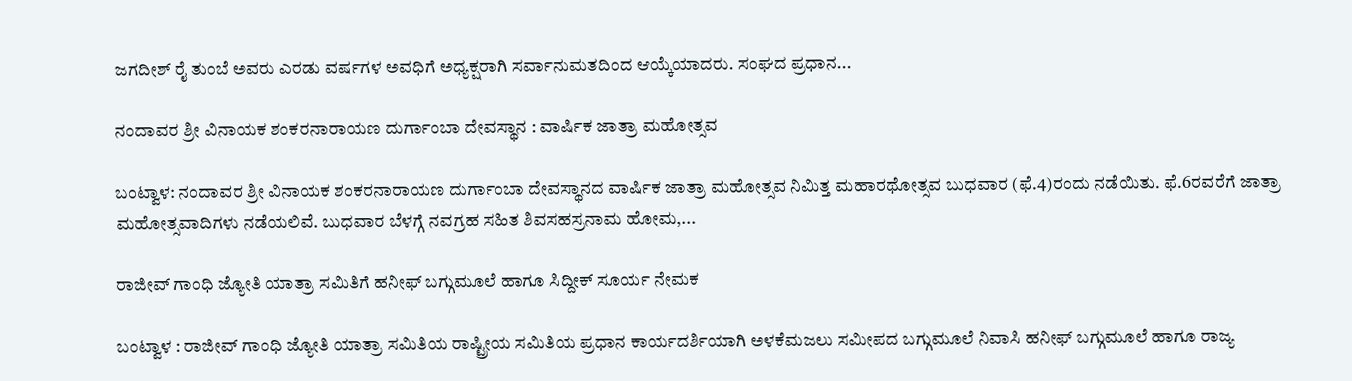ಜಗದೀಶ್ ರೈ ತುಂಬೆ ಅವರು ಎರಡು ವರ್ಷಗಳ ಅವಧಿಗೆ ಅಧ್ಯಕ್ಷರಾಗಿ ಸರ್ವಾನುಮತದಿಂದ ಆಯ್ಕೆಯಾದರು. ಸಂಘದ ಪ್ರಧಾನ...

ನಂದಾವರ ಶ್ರೀ ವಿನಾಯಕ ಶಂಕರನಾರಾಯಣ ದುರ್ಗಾಂಬಾ ದೇವಸ್ಥಾನ : ವಾರ್ಷಿಕ ಜಾತ್ರಾ ಮಹೋತ್ಸವ

ಬಂಟ್ವಾಳ: ನಂದಾವರ ಶ್ರೀ ವಿನಾಯಕ ಶಂಕರನಾರಾಯಣ ದುರ್ಗಾಂಬಾ ದೇವಸ್ಥಾನದ ವಾರ್ಷಿಕ ಜಾತ್ರಾ ಮಹೋತ್ಸವ ನಿಮಿತ್ತ ಮಹಾರಥೋತ್ಸವ ಬುಧವಾರ (ಫೆ.4)ರಂದು ನಡೆಯಿತು. ಫೆ.6ರವರೆಗೆ ಜಾತ್ರಾ ಮಹೋತ್ಸವಾದಿಗಳು ನಡೆಯಲಿವೆ. ಬುಧವಾರ ಬೆಳಗ್ಗೆ ನವಗ್ರಹ ಸಹಿತ ಶಿವಸಹಸ್ರನಾಮ ಹೋಮ,...

ರಾಜೀವ್ ಗಾಂಧಿ ಜ್ಯೋತಿ ಯಾತ್ರಾ ಸಮಿತಿಗೆ ಹನೀಫ್ ಬಗ್ಗುಮೂಲೆ ಹಾಗೂ ಸಿದ್ದೀಕ್ ಸೂರ್ಯ ನೇಮಕ

ಬಂಟ್ವಾಳ : ರಾಜೀವ್ ಗಾಂಧಿ ಜ್ಯೋತಿ ಯಾತ್ರಾ ಸಮಿತಿಯ ರಾಷ್ಟ್ರೀಯ ಸಮಿತಿಯ ಪ್ರಧಾನ ಕಾರ್ಯದರ್ಶಿಯಾಗಿ ಅಳಕೆಮಜಲು ಸಮೀಪದ ಬಗ್ಗುಮೂಲೆ ನಿವಾಸಿ ಹನೀಫ್ ಬಗ್ಗುಮೂಲೆ ಹಾಗೂ ರಾಜ್ಯ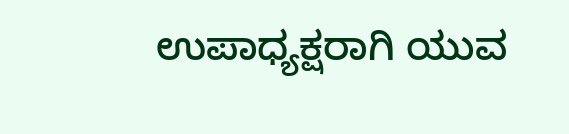ಉಪಾಧ್ಯಕ್ಷರಾಗಿ ಯುವ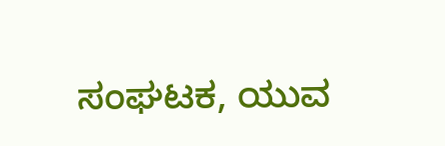ಸಂಘಟಕ, ಯುವ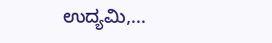ಉದ್ಯಮಿ,...